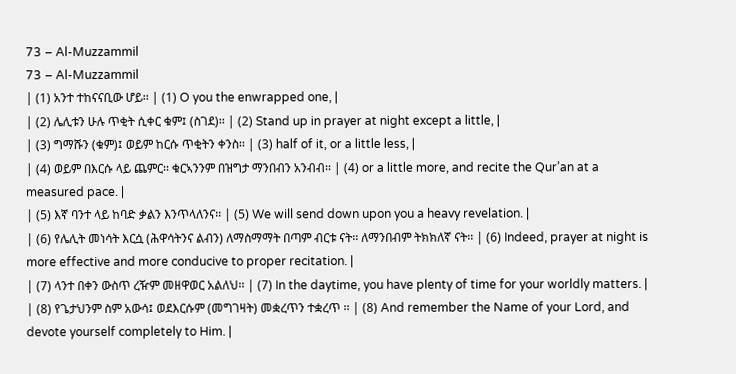73 – Al-Muzzammil
73 – Al-Muzzammil
| (1) አንተ ተከናናቢው ሆይ፡፡ | (1) O you the enwrapped one, |
| (2) ሌሊቱን ሁሉ ጥቂት ሲቀር ቁም፤ (ስገደ)፡፡ | (2) Stand up in prayer at night except a little, |
| (3) ግማሹን (ቁም)፤ ወይም ከርሱ ጥቂትን ቀንስ፡፡ | (3) half of it, or a little less, |
| (4) ወይም በእርሱ ላይ ጨምር፡፡ ቁርኣንንም በዝግታ ማንበብን አንብብ፡፡ | (4) or a little more, and recite the Qur’an at a measured pace. |
| (5) እኛ ባንተ ላይ ከባድ ቃልን እንጥላለንና፡፡ | (5) We will send down upon you a heavy revelation. |
| (6) የሌሊት መነሳት እርሷ (ሕዋሳትንና ልብን) ለማስማማት በጣም ብርቱ ናት፡፡ ለማንበብም ትክክለኛ ናት፡፡ | (6) Indeed, prayer at night is more effective and more conducive to proper recitation. |
| (7) ላንተ በቀን ውስጥ ረዥም መዘዋወር አልለህ፡፡ | (7) In the daytime, you have plenty of time for your worldly matters. |
| (8) የጌታህንም ስም አውሳ፤ ወደእርሱም (መግገዛት) መቋረጥን ተቋረጥ ፡፡ | (8) And remember the Name of your Lord, and devote yourself completely to Him. |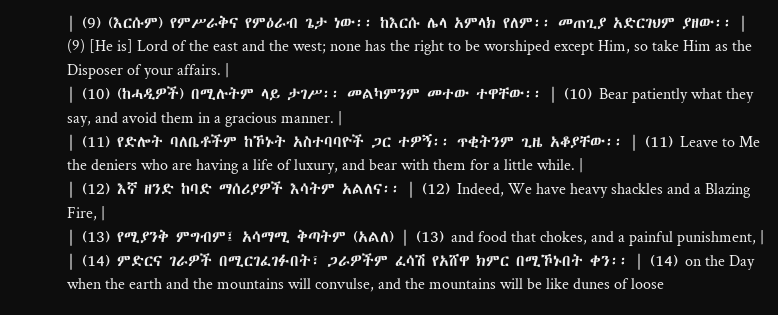| (9) (እርሱም) የምሥራቅና የምዕራብ ጌታ ነው፡፡ ከእርሱ ሌላ አምላክ የለም፡፡ መጠጊያ አድርገህም ያዘው፡፡ | (9) [He is] Lord of the east and the west; none has the right to be worshiped except Him, so take Him as the Disposer of your affairs. |
| (10) (ከሓዲዎች) በሚሉትም ላይ ታገሥ፡፡ መልካምንም መተው ተዋቸው፡፡ | (10) Bear patiently what they say, and avoid them in a gracious manner. |
| (11) የድሎት ባለቤቶችም ከኾኑት አስተባባዮች ጋር ተዎኝ፡፡ ጥቂትንም ጊዜ አቆያቸው፡፡ | (11) Leave to Me the deniers who are having a life of luxury, and bear with them for a little while. |
| (12) እኛ ዘንድ ከባድ ማሰሪያዎች እሳትም አልለና፡፡ | (12) Indeed, We have heavy shackles and a Blazing Fire, |
| (13) የሚያንቅ ምግብም፤ አሳማሚ ቅጣትም (አልለ) | (13) and food that chokes, and a painful punishment, |
| (14) ምድርና ገራዎች በሚርገፈገፉበት፣ ጋራዎችም ፈሳሽ የአሸዋ ክምር በሚኾኑበት ቀን፡፡ | (14) on the Day when the earth and the mountains will convulse, and the mountains will be like dunes of loose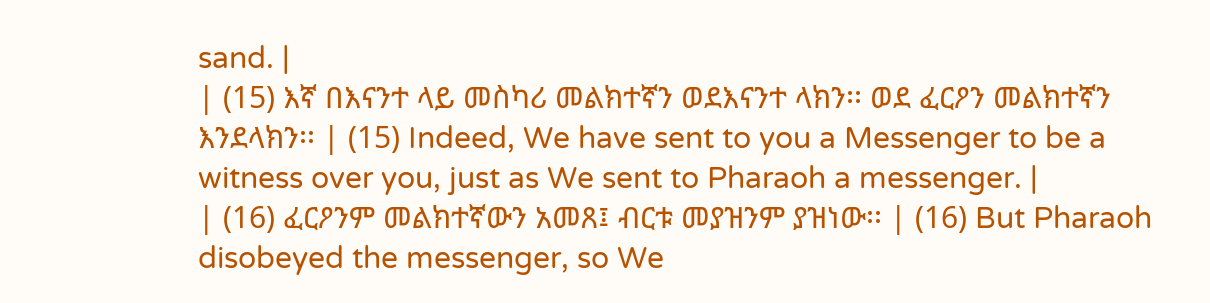sand. |
| (15) እኛ በእናንተ ላይ መስካሪ መልክተኛን ወደእናንተ ላክን፡፡ ወደ ፈርዖን መልክተኛን እንደላክን፡፡ | (15) Indeed, We have sent to you a Messenger to be a witness over you, just as We sent to Pharaoh a messenger. |
| (16) ፈርዖንም መልክተኛውን አመጸ፤ ብርቱ መያዝንም ያዝነው፡፡ | (16) But Pharaoh disobeyed the messenger, so We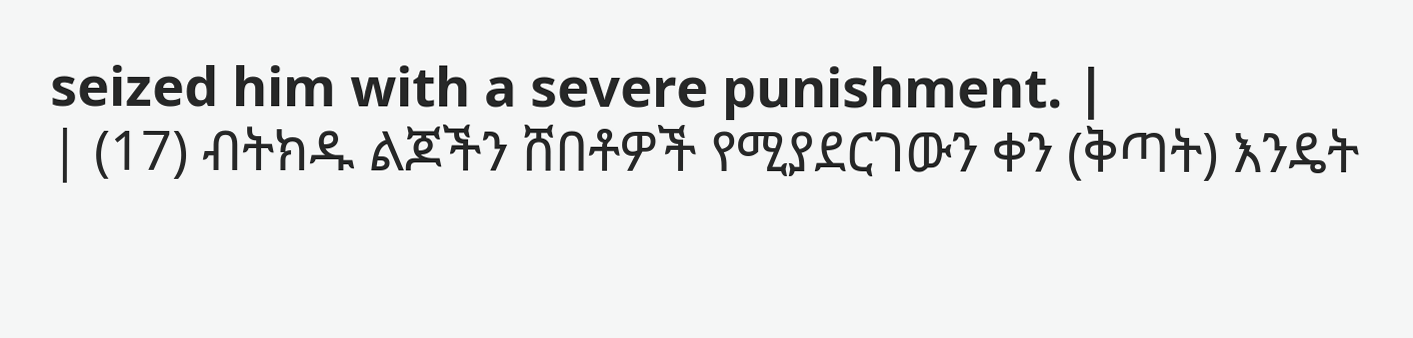seized him with a severe punishment. |
| (17) ብትክዱ ልጆችን ሸበቶዎች የሚያደርገውን ቀን (ቅጣት) እንዴት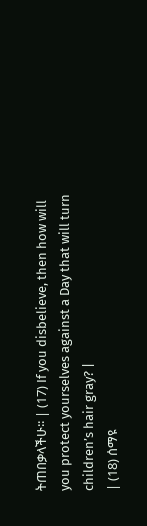ትጠበቃላችሁ፡፡ | (17) If you disbelieve, then how will you protect yourselves against a Day that will turn children’s hair gray? |
| (18) ሰማዩ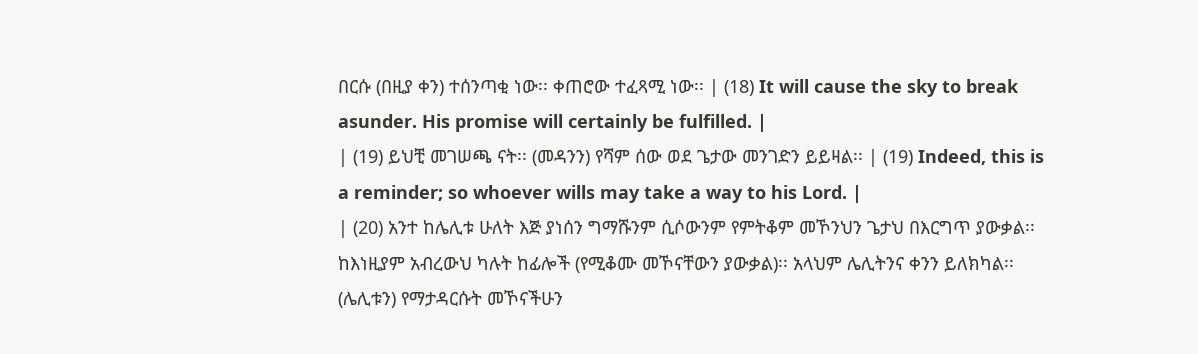በርሱ (በዚያ ቀን) ተሰንጣቂ ነው፡፡ ቀጠሮው ተፈጻሚ ነው፡፡ | (18) It will cause the sky to break asunder. His promise will certainly be fulfilled. |
| (19) ይህቺ መገሠጫ ናት፡፡ (መዳንን) የሻም ሰው ወደ ጌታው መንገድን ይይዛል፡፡ | (19) Indeed, this is a reminder; so whoever wills may take a way to his Lord. |
| (20) አንተ ከሌሊቱ ሁለት እጅ ያነሰን ግማሹንም ሲሶውንም የምትቆም መኾንህን ጌታህ በእርግጥ ያውቃል፡፡ ከእነዚያም አብረውህ ካሉት ከፊሎች (የሚቆሙ መኾናቸውን ያውቃል)፡፡ አላህም ሌሊትንና ቀንን ይለክካል፡፡ (ሌሊቱን) የማታዳርሱት መኾናችሁን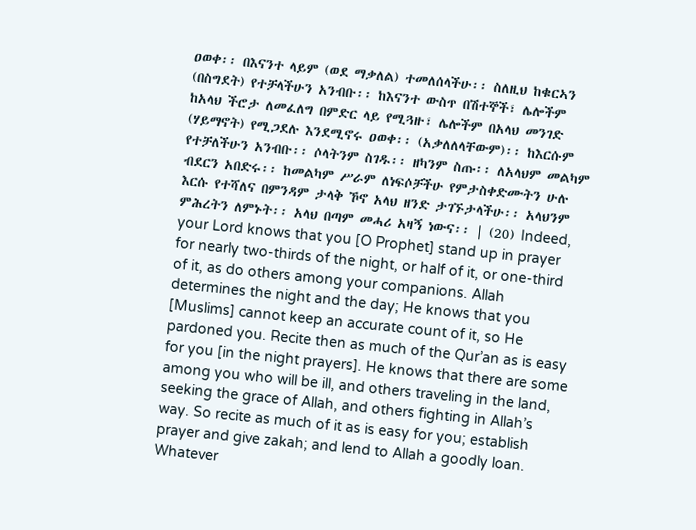ዐወቀ፡፡ በእናንተ ላይም (ወደ ማቃለል) ተመለሰላችሁ፡፡ ስለዚህ ከቁርኣን (በስግደት) የተቻላችሁን አንብቡ፡፡ ከእናንተ ውስጥ በሽተኞች፣ ሌሎችም ከአላህ ችሮታ ለመፈለግ በምድር ላይ የሚጓዙ፣ ሌሎችም በአላህ መንገድ (ሃይማኖት) የሚጋደሉ እንደሚኖሩ ዐወቀ፡፡ (አቃለለላቸውም)፡፡ ከእርሱም የተቻለችሁን አንብቡ፡፡ ሶላትንም ስገዱ፡፡ ዘካንም ስጡ፡፡ ለአላህም መልካም ብደርን አበድሩ፡፡ ከመልካም ሥራም ለነፍሶቻችሁ የምታስቀድሙትን ሁሉ እርሱ የተሻለና በምንዳም ታላቅ ኾኖ አላህ ዘንድ ታገኙታላችሁ፡፡ አላህንም ምሕረትን ለምኑት፡፡ አላህ በጣም መሓሪ አዛኝ ነውና፡፡ | (20) Indeed, your Lord knows that you [O Prophet] stand up in prayer for nearly two-thirds of the night, or half of it, or one-third of it, as do others among your companions. Allah determines the night and the day; He knows that you [Muslims] cannot keep an accurate count of it, so He pardoned you. Recite then as much of the Qur’an as is easy for you [in the night prayers]. He knows that there are some among you who will be ill, and others traveling in the land, seeking the grace of Allah, and others fighting in Allah’s way. So recite as much of it as is easy for you; establish prayer and give zakah; and lend to Allah a goodly loan. Whatever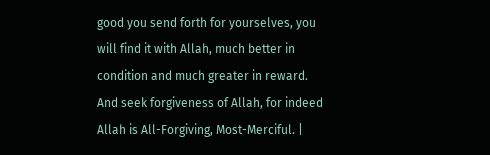good you send forth for yourselves, you will find it with Allah, much better in condition and much greater in reward. And seek forgiveness of Allah, for indeed Allah is All-Forgiving, Most-Merciful. |